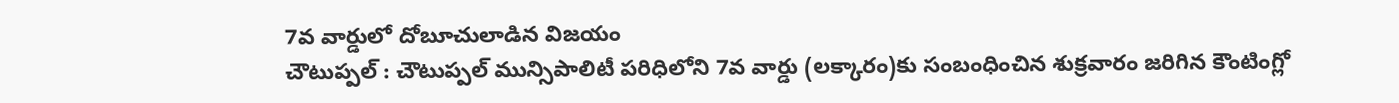7వ వార్డులో దోబూచులాడిన విజయం
చౌటుప్పల్ : చౌటుప్పల్ మున్సిపాలిటీ పరిధిలోని 7వ వార్డు (లక్కారం)కు సంబంధించిన శుక్రవారం జరిగిన కౌంటింగ్లో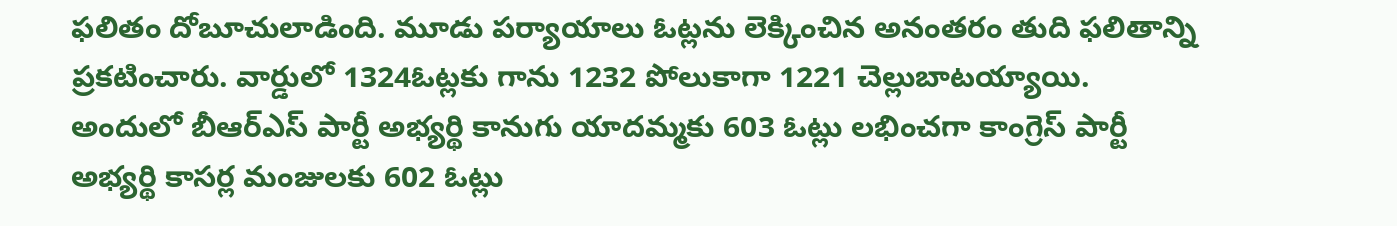ఫలితం దోబూచులాడింది. మూడు పర్యాయాలు ఓట్లను లెక్కించిన అనంతరం తుది ఫలితాన్ని ప్రకటించారు. వార్డులో 1324ఓట్లకు గాను 1232 పోలుకాగా 1221 చెల్లుబాటయ్యాయి. అందులో బీఆర్ఎస్ పార్టీ అభ్యర్థి కానుగు యాదమ్మకు 603 ఓట్లు లభించగా కాంగ్రెస్ పార్టీ అభ్యర్థి కాసర్ల మంజులకు 602 ఓట్లు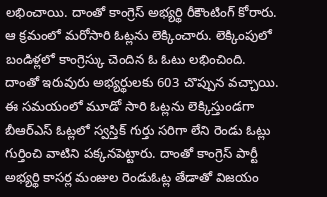లభించాయి. దాంతో కాంగ్రెస్ అభ్యర్థి రీకౌంటింగ్ కోరారు. ఆ క్రమంలో మరోసారి ఓట్లను లెక్కించారు. లెక్కింపులో బండిళ్లలో కాంగ్రెస్కు చెందిన ఓ ఓటు లభించింది. దాంతో ఇరువురు అభ్యర్థులకు 603 చొప్పున వచ్చాయి. ఈ సమయంలో మూడో సారి ఓట్లను లెక్కిస్తుండగా బీఆర్ఎస్ ఓట్లలో స్వస్తిక్ గుర్తు సరిగా లేని రెండు ఓట్లు గుర్తించి వాటిని పక్కనపెట్టారు. దాంతో కాంగ్రెస్ పార్టీ అభ్యర్థి కాసర్ల మంజుల రెండుఓట్ల తేడాతో విజయం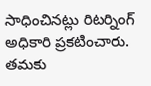సాధించినట్లు రిటర్నింగ్ అధికారి ప్రకటించారు. తమకు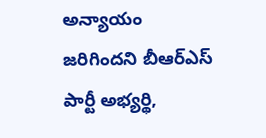అన్యాయం జరిగిందని బీఆర్ఎస్ పార్టీ అభ్యర్థి,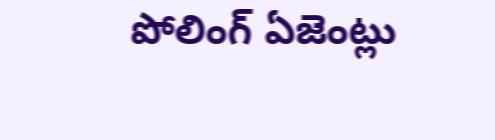పోలింగ్ ఏజెంట్లు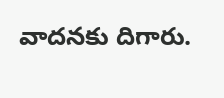వాదనకు దిగారు.